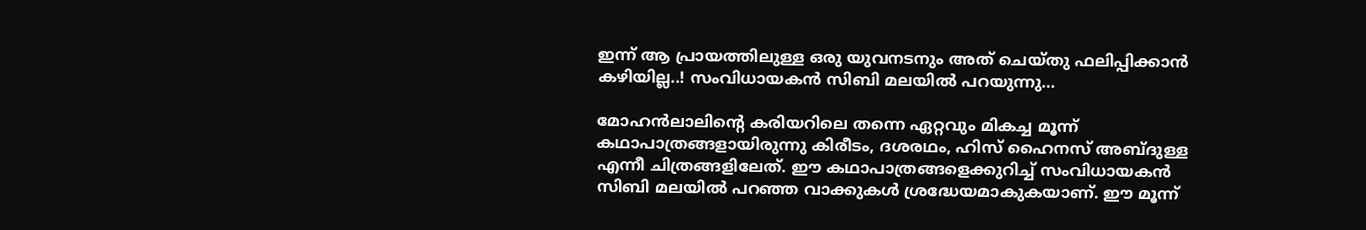ഇന്ന് ആ പ്രായത്തിലുള്ള ഒരു യുവനടനും അത് ചെയ്തു ഫലിപ്പിക്കാൻ കഴിയില്ല..! സംവിധായകൻ സിബി മലയിൽ പറയുന്നു…

മോഹൻലാലിന്‍റെ കരിയറിലെ തന്നെ ഏറ്റവും മികച്ച മൂന്ന് കഥാപാത്രങ്ങളായിരുന്നു കിരീടം, ദശരഥം, ഹിസ് ഹൈനസ് അബ്ദുള്ള എന്നീ ചിത്രങ്ങളിലേത്. ഈ കഥാപാത്രങ്ങളെക്കുറിച്ച് സംവിധായകൻ സിബി മലയിൽ പറഞ്ഞ വാക്കുകൾ ശ്രദ്ധേയമാകുകയാണ്. ഈ മൂന്ന്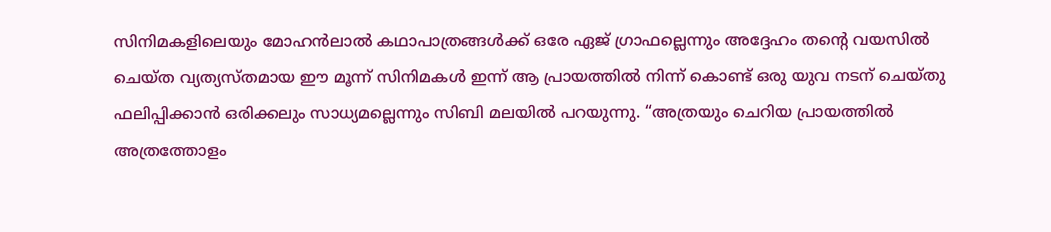സിനിമകളിലെയും മോഹൻലാൽ കഥാപാത്രങ്ങൾക്ക് ഒരേ ഏജ് ഗ്രാഫല്ലെന്നും അദ്ദേഹം തന്‍റെ വയസിൽ ചെയ്ത വ്യത്യസ്തമായ ഈ മൂന്ന് സിനിമകൾ ഇന്ന് ആ പ്രായത്തിൽ നിന്ന് കൊണ്ട് ഒരു യുവ നടന് ചെയ്തു ഫലിപ്പിക്കാൻ ഒരിക്കലും സാധ്യമല്ലെന്നും സിബി മലയിൽ പറയുന്നു. “അത്രയും ചെറിയ പ്രായത്തിൽ അത്രത്തോളം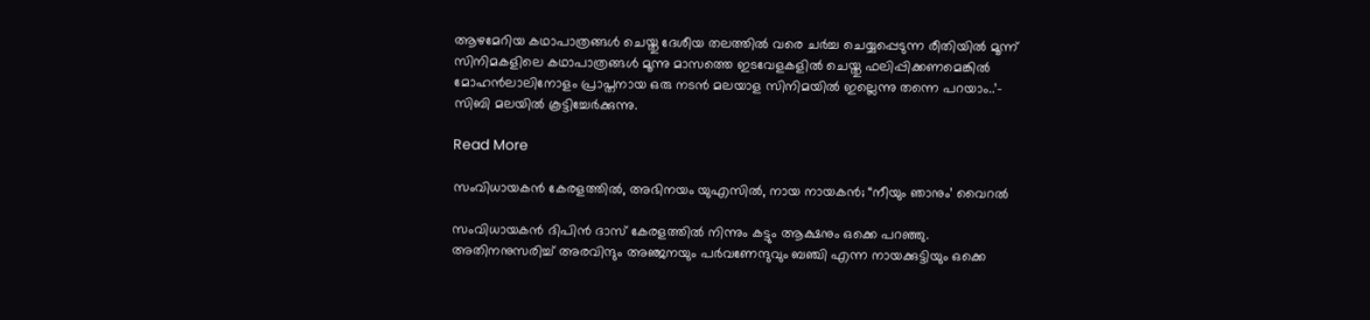ആഴമേറിയ കഥാപാത്രങ്ങൾ ചെയ്തു ദേശീയ തലത്തിൽ വരെ ചർച്ച ചെയ്യപ്പെടുന്ന രീതിയിൽ മൂന്ന് സിനിമകളിലെ കഥാപാത്രങ്ങൾ മൂന്നു മാസത്തെ ഇടവേളകളിൽ ചെയ്തു ഫലിപ്പിക്കണമെങ്കിൽ മോഹൻലാലിനോളം പ്രാപ്തനായ ഒരു നടൻ മലയാള സിനിമയിൽ ഇല്ലെന്നു തന്നെ പറയാം..’- സിബി മലയിൽ കൂട്ടിച്ചേർക്കുന്നു.

Read More

സംവിധായകൻ കേരളത്തിൽ, അഭിനയം യുഎസിൽ, നായ നായകൻ; “നീയും ഞാനും’ വൈറൽ

സംവിധായകന്‍ ദിപിന്‍ ദാസ് കേരളത്തില്‍ നിന്നും കട്ടും ആക്ഷനും ഒക്കെ പറഞ്ഞു. അതിനനുസരിച്ച് അരവിന്ദും അഞ്ജനയും പര്‍വണേന്ദുവും ബഞ്ചി എന്ന നായക്കുട്ടിയും ഒക്കെ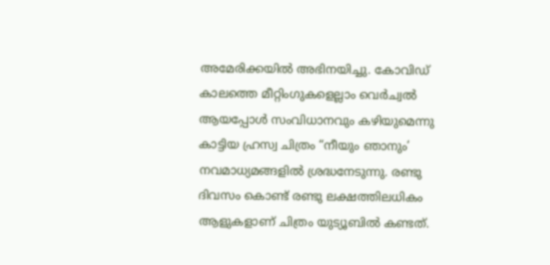അമേരിക്കയിൽ അഭിനയിച്ചു. കോവിഡ് കാലത്തെ മീറ്റിംഗുകളെല്ലാം വെര്‍ച്വല്‍ ആയപ്പോള്‍ സംവിധാനവും കഴിയുമെന്നു കാട്ടിയ ഹ്രസ്വ ചിത്രം “നീയും ഞാനും’ നവമാധ്യമങ്ങളില്‍ ശ്രദ്ധനേടുന്നു. രണ്ടു ദിവസം കൊണ്ട് രണ്ടു ലക്ഷത്തിലധികം ആളുകളാണ് ചിത്രം യുട്യൂബിൽ കണ്ടത്.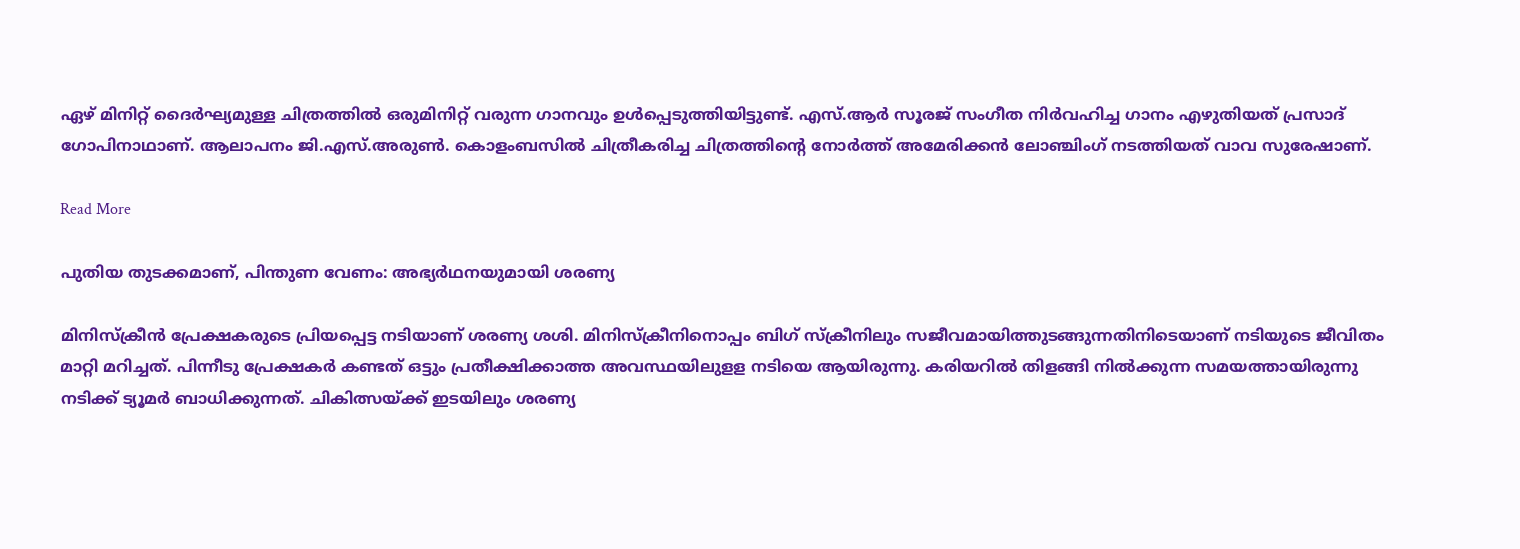ഏഴ് മിനിറ്റ് ദൈർഘ്യമുള്ള ചിത്രത്തില്‍ ഒരുമിനിറ്റ് വരുന്ന ഗാനവും ഉൾപ്പെടുത്തിയിട്ടുണ്ട്. എസ്.ആർ സൂരജ് സംഗീത നിർവഹിച്ച ഗാനം എഴുതിയത് പ്രസാദ് ഗോപിനാഥാണ്. ആലാപനം ജി.എസ്.അരുൺ. കൊളംബസില്‍ ചിത്രീകരിച്ച ചിത്രത്തിന്‍റെ നോര്‍ത്ത് അമേരിക്കന്‍ ലോഞ്ചിംഗ് നടത്തിയത് വാവ സുരേഷാണ്.

Read More

പുതിയ തുടക്കമാണ്, പിന്തുണ വേണം: അഭ്യർഥനയുമായി ശരണ്യ

മിനിസ്ക്രീൻ പ്രേക്ഷകരുടെ പ്രിയപ്പെട്ട നടിയാണ് ശരണ്യ ശശി. മിനിസ്ക്രീനിനൊപ്പം ബിഗ് സ്ക്രീനിലും സജീവമായിത്തുടങ്ങുന്നതിനിടെയാണ് നടിയുടെ ജീവിതം മാറ്റി മറിച്ചത്. പിന്നീടു പ്രേക്ഷകർ കണ്ടത് ഒട്ടും പ്രതീക്ഷിക്കാത്ത അവസ്ഥയിലുളള നടിയെ ആയിരുന്നു. കരിയറിൽ തിളങ്ങി നിൽക്കുന്ന സമയത്തായിരുന്നു നടിക്ക് ട്യൂമർ ബാധിക്കുന്നത്. ചികിത്സയ്ക്ക് ഇടയിലും ശരണ്യ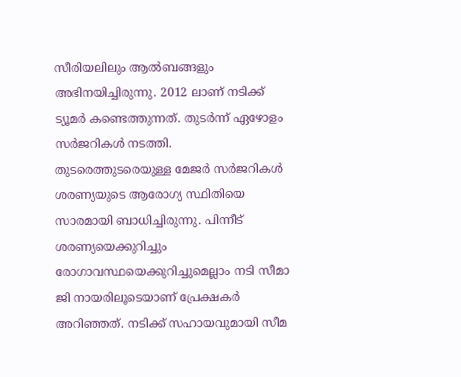സീരിയലിലും ആൽബങ്ങളും അഭിനയിച്ചിരുന്നു. 2012 ലാണ് നടിക്ക് ട്യൂമർ കണ്ടെത്തുന്നത്. തുടർന്ന് ഏഴോളം സർജറികൾ നടത്തി. തുടരെത്തുടരെയുള്ള മേജർ സർജറികൾ ശരണ്യയുടെ ആരോഗ്യ സ്ഥിതിയെ സാരമായി ബാധിച്ചിരുന്നു. പിന്നീട് ശരണ്യയെക്കുറിച്ചും രോഗാവസ്ഥയെക്കുറിച്ചുമെല്ലാം നടി സീമാ ജി നായരിലൂടെയാണ് പ്രേക്ഷകർ അറിഞ്ഞത്. നടിക്ക് സഹായവുമായി സീമ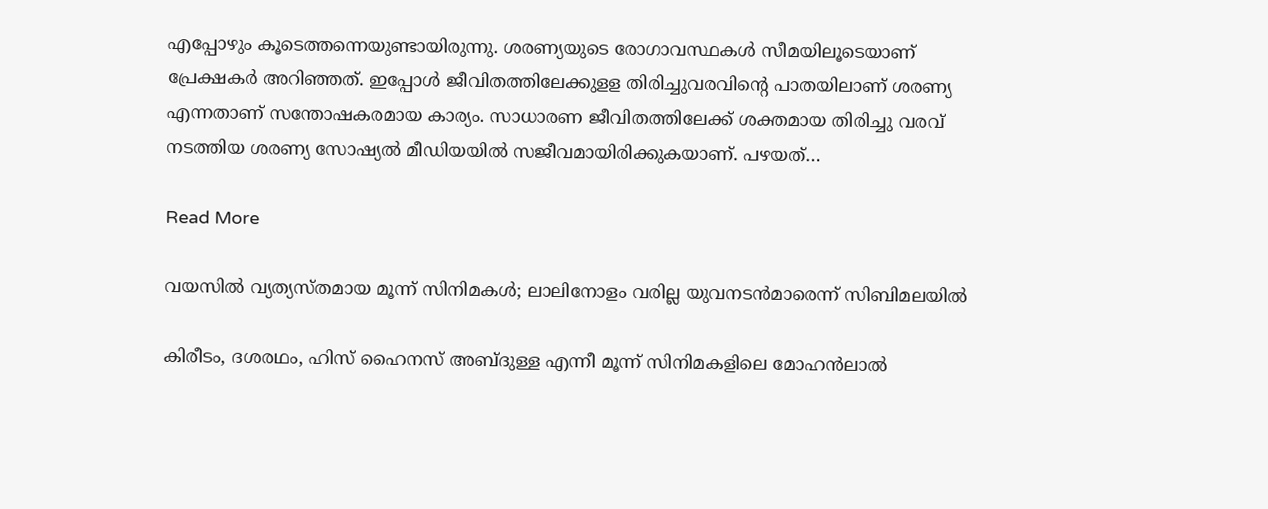എപ്പോഴും കൂടെത്തന്നെയുണ്ടായിരുന്നു. ശരണ്യയുടെ രോഗാവസ്ഥകൾ സീമയിലൂടെയാണ് പ്രേക്ഷകർ അറിഞ്ഞത്. ഇപ്പോൾ ജീവിതത്തിലേക്കുളള തിരിച്ചുവരവിന്‍റെ പാതയിലാണ് ശരണ്യ എന്നതാണ് സന്തോഷകരമായ കാര്യം. സാധാരണ ജീവിതത്തിലേക്ക് ശക്തമായ തിരിച്ചു വരവ് നടത്തിയ ശരണ്യ സോഷ്യൽ മീഡിയയിൽ സജീവമായിരിക്കുകയാണ്. പഴയത്…

Read More

വയസിൽ വ്യത്യസ്തമായ മൂന്ന് സിനിമകൾ; ലാലിനോളം വരില്ല യുവനടൻമാരെന്ന് സിബിമലയിൽ

കിരീടം, ദശരഥം, ഹിസ് ഹൈനസ് അബ്ദുള്ള എന്നീ മൂന്ന് സിനിമകളിലെ മോഹൻലാൽ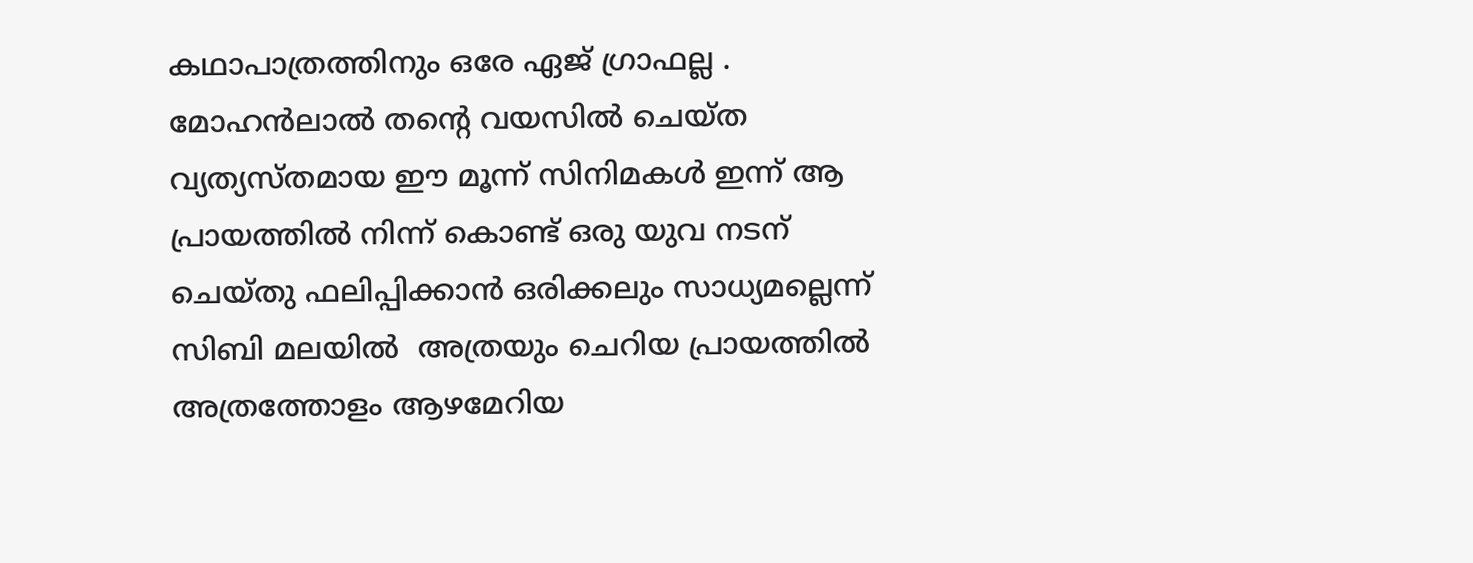കഥാപാത്രത്തിനും ഒരേ ഏജ് ഗ്രാഫല്ല . മോഹൻലാൽ തന്‍റെ വയസിൽ ചെയ്ത വ്യത്യസ്തമായ ഈ മൂന്ന് സിനിമകൾ ഇന്ന് ആ പ്രായത്തിൽ നിന്ന് കൊണ്ട് ഒരു യുവ നടന് ചെയ്തു ഫലിപ്പിക്കാൻ ഒരിക്കലും സാധ്യമല്ലെന്ന് സിബി മലയിൽ  അത്രയും ചെറിയ പ്രായത്തിൽ അത്രത്തോളം ആഴമേറിയ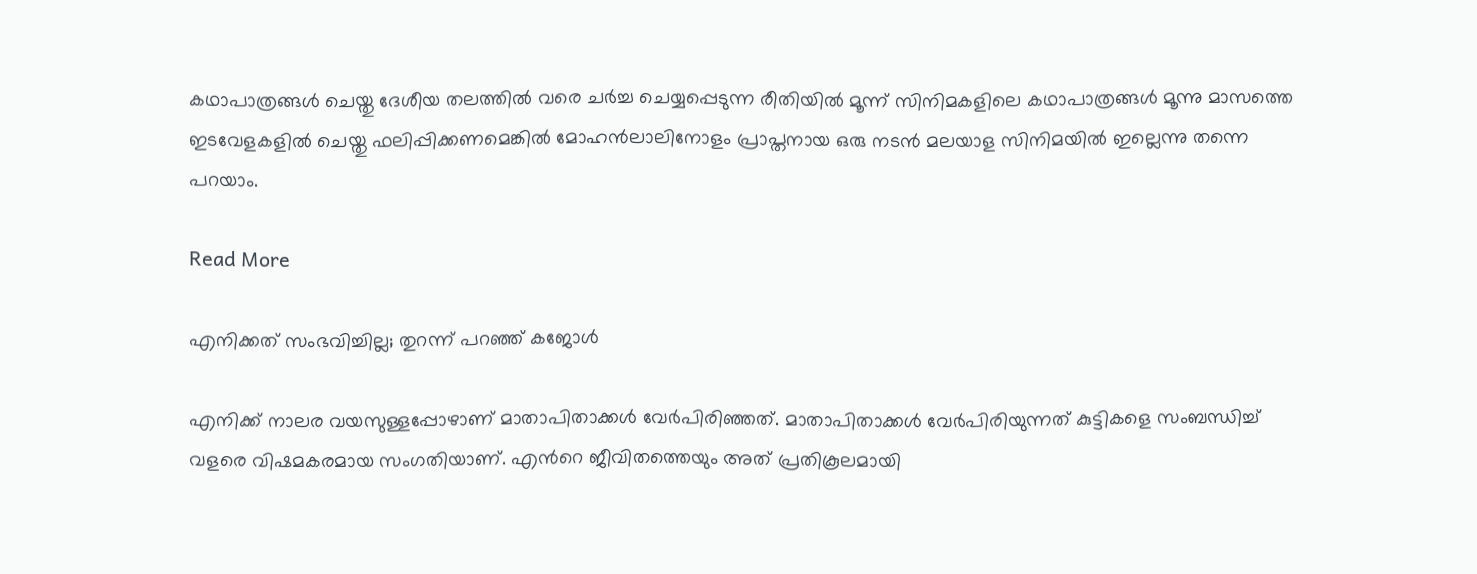കഥാപാത്രങ്ങൾ ചെയ്തു ദേശീയ തലത്തിൽ വരെ ചർച്ച ചെയ്യപ്പെടുന്ന രീതിയിൽ മൂന്ന് സിനിമകളിലെ കഥാപാത്രങ്ങൾ മൂന്നു മാസത്തെ ഇടവേളകളിൽ ചെയ്തു ഫലിപ്പിക്കണമെങ്കിൽ മോഹൻലാലിനോളം പ്രാപ്തനായ ഒരു നടൻ മലയാള സിനിമയിൽ ഇല്ലെന്നു തന്നെ പറയാം.

Read More

എനിക്കത് സംഭവിച്ചില്ല; തുറന്ന് പറഞ്ഞ് കജോൾ

എനിക്ക് നാലര വയസുള്ളപ്പോഴാണ് മാതാപിതാക്കൾ വേർപിരിഞ്ഞത്. മാതാപിതാക്കൾ വേർപിരിയുന്നത് കുട്ടികളെ സംബന്ധിച്ച് വളരെ വിഷമകരമായ സംഗതിയാണ്. എന്‍റെ ജീവിതത്തെയും അത് പ്രതികൂലമായി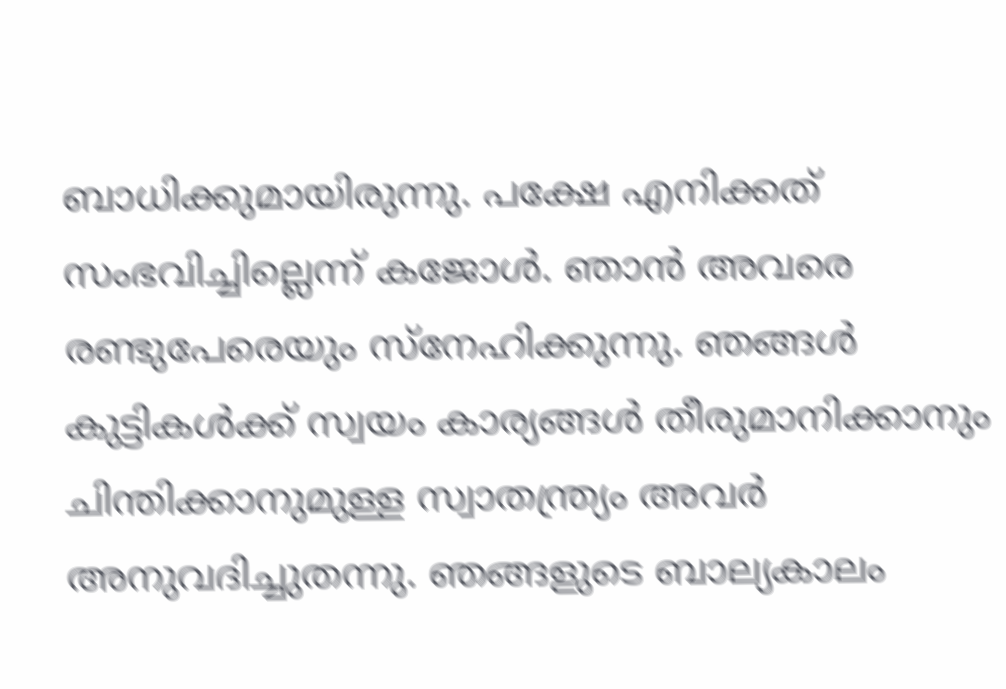ബാധിക്കുമായിരുന്നു. പക്ഷേ എനിക്കത് സംഭവിച്ചില്ലെന്ന് കജോൾ. ഞാൻ അവരെ രണ്ടുപേരെയും സ്നേഹിക്കുന്നു. ഞങ്ങൾ കുട്ടികൾക്ക് സ്വയം കാര്യങ്ങൾ തീരുമാനിക്കാനും ചിന്തിക്കാനുമുള്ള സ്വാതന്ത്ര്യം അവർ അനുവദിച്ചുതന്നു. ഞങ്ങളുടെ ബാല്യകാലം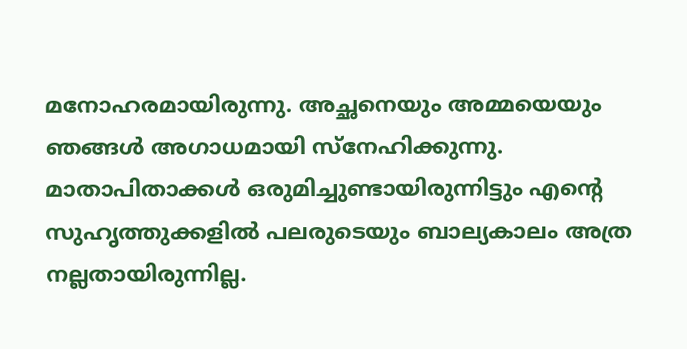മനോഹരമായിരുന്നു. അച്ഛനെയും അമ്മയെയും ഞങ്ങൾ അഗാധമായി സ്നേഹിക്കുന്നു. മാതാപിതാക്കൾ ഒരുമിച്ചുണ്ടായിരുന്നിട്ടും എന്‍റെ സുഹൃത്തുക്കളിൽ പലരുടെയും ബാല്യകാലം അത്ര നല്ലതായിരുന്നില്ല.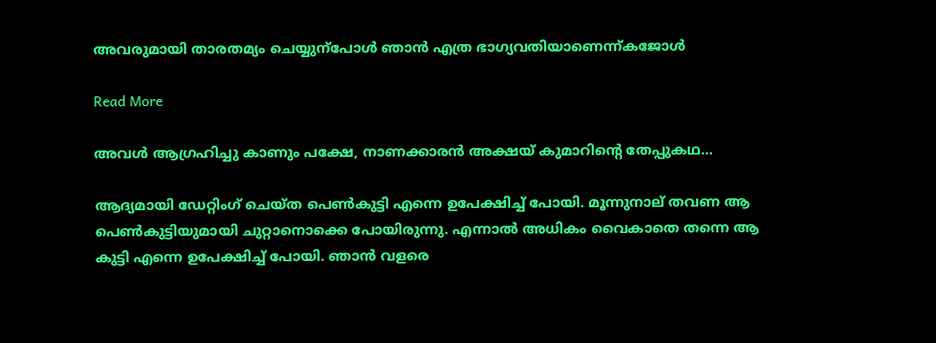അവരുമായി താരതമ്യം ചെയ്യുന്പോൾ ഞാൻ എത്ര ഭാഗ്യവതിയാണെന്ന്കജോൾ

Read More

അവൾ ആഗ്രഹിച്ചു കാണും പക്ഷേ, നാണക്കാരൻ അക്ഷയ് കുമാറിന്‍റെ തേപ്പുകഥ…

ആദ്യമായി ഡേറ്റിംഗ് ചെയ്ത പെണ്‍കുട്ടി എന്നെ ഉപേക്ഷിച്ച് പോയി. മൂന്നുനാല് തവണ ആ പെണ്‍കുട്ടിയുമായി ചുറ്റാനൊക്കെ പോയിരുന്നു. എന്നാൽ അധികം വൈകാതെ തന്നെ ആ കുട്ടി എന്നെ ഉപേക്ഷിച്ച് പോയി. ഞാൻ വളരെ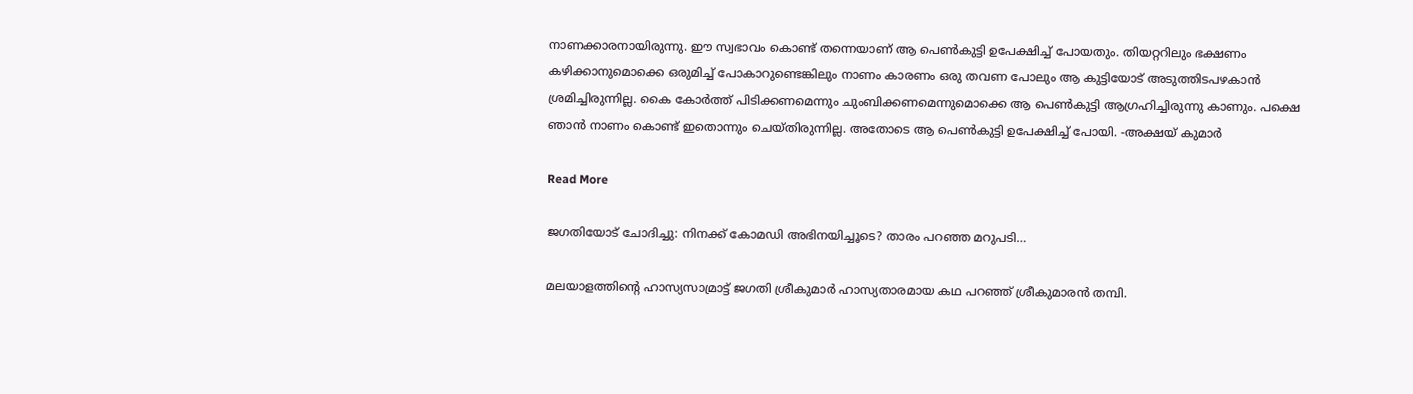നാണക്കാരനായിരുന്നു. ഈ സ്വഭാവം കൊണ്ട് തന്നെയാണ് ആ പെണ്‍കുട്ടി ഉപേക്ഷിച്ച് പോയതും. തിയറ്ററിലും ഭക്ഷണം കഴിക്കാനുമൊക്കെ ഒരുമിച്ച് പോകാറുണ്ടെങ്കിലും നാണം കാരണം ഒരു തവണ പോലും ആ കുട്ടിയോട് അടുത്തിടപഴകാൻ ശ്രമിച്ചിരുന്നില്ല. കൈ കോർത്ത് പിടിക്കണമെന്നും ചുംബിക്കണമെന്നുമൊക്കെ ആ പെണ്‍കുട്ടി ആഗ്രഹിച്ചിരുന്നു കാണും. പക്ഷെ ഞാൻ നാണം കൊണ്ട് ഇതൊന്നും ചെയ്തിരുന്നില്ല. അതോടെ ആ പെണ്‍കുട്ടി ഉപേക്ഷിച്ച് പോയി. -അക്ഷയ് കുമാർ

Read More

ജഗതിയോട് ചോദിച്ചു: നിനക്ക് കോമഡി അഭിനയിച്ചൂടെ? താരം പറഞ്ഞ മറുപടി…

മലയാളത്തിന്‍റെ ഹാസ്യസാമ്രാട്ട് ജഗതി ശ്രീകുമാർ ഹാസ്യതാരമായ കഥ പറഞ്ഞ് ശ്രീകുമാരൻ തമ്പി.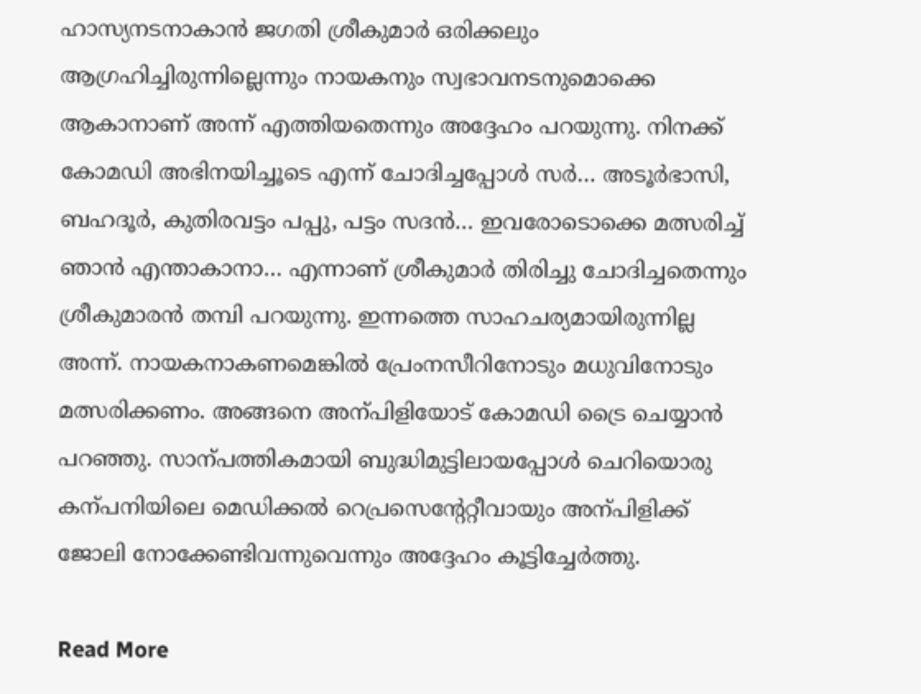ഹാസ്യനടനാകാൻ ജഗതി ശ്രീകുമാർ ഒരിക്കലും ആഗ്രഹിച്ചിരുന്നില്ലെന്നും നായകനും സ്വഭാവനടനുമൊക്കെ ആകാനാണ് അന്ന് എത്തിയതെന്നും അദ്ദേഹം പറയുന്നു. നിനക്ക് കോമഡി അഭിനയിച്ചൂടെ എന്ന് ചോദിച്ചപ്പോൾ സർ… അടൂർഭാസി, ബഹദൂർ, കുതിരവട്ടം പപ്പു, പട്ടം സദൻ… ഇവരോടൊക്കെ മത്സരിച്ച് ഞാൻ എന്താകാനാ… എന്നാണ് ശ്രീകുമാർ തിരിച്ചു ചോദിച്ചതെന്നും ശ്രീകുമാരൻ തമ്പി പറയുന്നു. ഇന്നത്തെ സാഹചര്യമായിരുന്നില്ല അന്ന്. നായകനാകണമെങ്കിൽ പ്രേംനസീറിനോടും മധുവിനോടും മത്സരിക്കണം. അങ്ങനെ അന്പിളിയോട് കോമഡി ട്രൈ ചെയ്യാൻ പറഞ്ഞു. സാന്പത്തികമായി ബുദ്ധിമുട്ടിലായപ്പോൾ ചെറിയൊരു കന്പനിയിലെ മെഡിക്കൽ റെപ്രസെന്‍റേറ്റീവായും അന്പിളിക്ക് ജോലി നോക്കേണ്ടിവന്നുവെന്നും അദ്ദേഹം കൂട്ടിച്ചേർത്തു.

Read More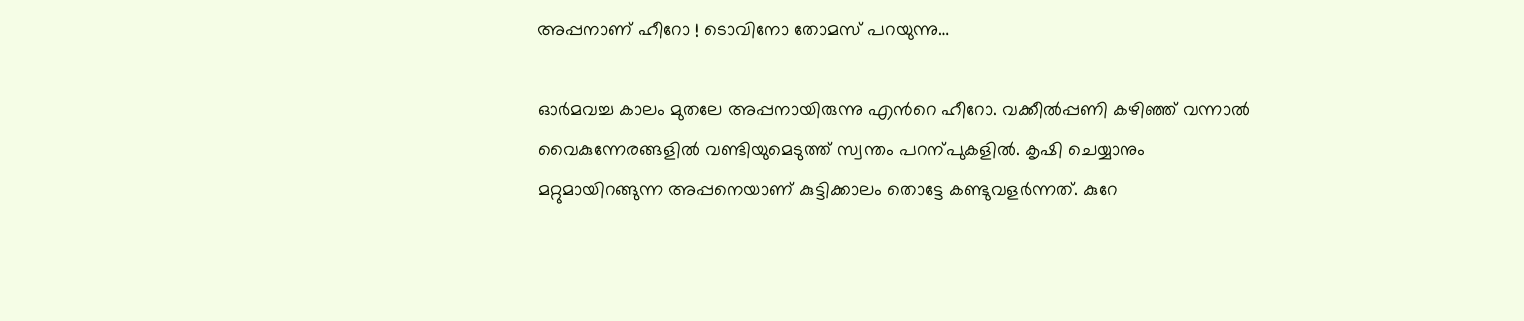അപ്പനാണ് ഹീറോ ! ടൊവിനോ തോമസ് പറയുന്നു…

ഓർമവച്ച കാലം മുതലേ അപ്പനായിരുന്നു എന്‍റെ ഹീറോ. വക്കീൽപ്പണി കഴിഞ്ഞ് വന്നാൽ വൈകുന്നേരങ്ങളിൽ വണ്ടിയുമെടുത്ത് സ്വന്തം പറന്പുകളിൽ. കൃഷി ചെയ്യാനും മറ്റുമായിറങ്ങുന്ന അപ്പനെയാണ് കുട്ടിക്കാലം തൊട്ടേ കണ്ടുവളർന്നത്. കുറേ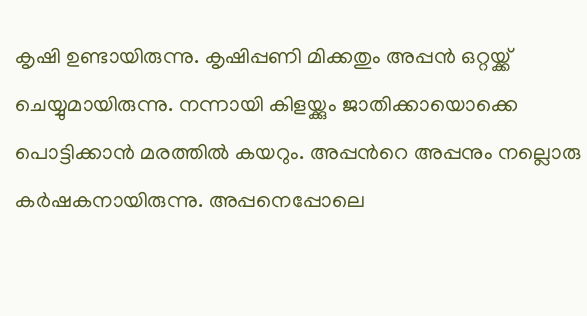കൃഷി ഉണ്ടായിരുന്നു. കൃഷിപ്പണി മിക്കതും അപ്പൻ ഒറ്റയ്ക്ക് ചെയ്യുമായിരുന്നു. നന്നായി കിളയ്ക്കും ജാതിക്കായൊക്കെ പൊട്ടിക്കാൻ മരത്തിൽ കയറും. അപ്പന്‍റെ അപ്പനും നല്ലൊരു കർഷകനായിരുന്നു. അപ്പനെപ്പോലെ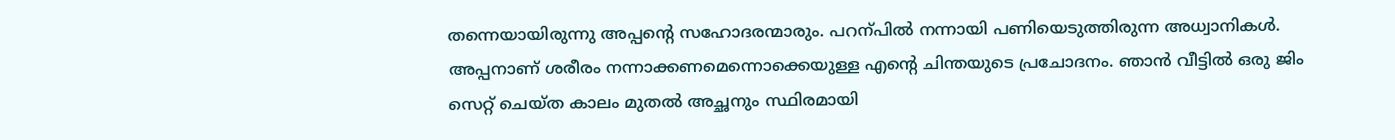തന്നെയായിരുന്നു അപ്പന്‍റെ സഹോദരന്മാരും. പറന്പിൽ നന്നായി പണിയെടുത്തിരുന്ന അധ്വാനികൾ. അപ്പനാണ് ശരീരം നന്നാക്കണമെന്നൊക്കെയുള്ള എന്‍റെ ചിന്തയുടെ പ്രചോദനം. ഞാൻ വീട്ടിൽ ഒരു ജിം സെറ്റ് ചെയ്ത കാലം മുതൽ അച്ഛനും സ്ഥിരമായി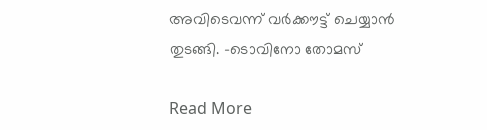അവിടെവന്ന് വർക്കൗട്ട് ചെയ്യാൻ തുടങ്ങി. -ടൊവിനോ തോമസ്

Read More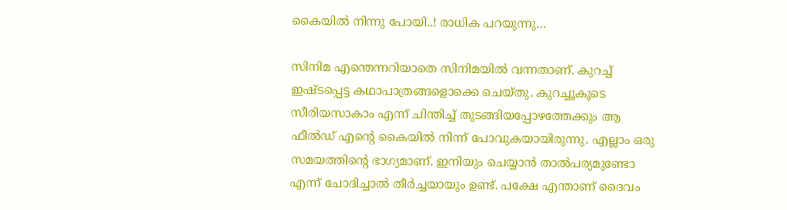കൈയിൽ നിന്നു പോയി..! രാധിക പറയുന്നു…

സിനിമ എന്തെന്നറിയാതെ സിനിമയിൽ വന്നതാണ്. കുറച്ച് ഇഷ്ടപ്പെട്ട കഥാപാത്രങ്ങളൊക്കെ ചെയ്തു. കുറച്ചൂകൂടെ സീരിയസാകാം എന്ന് ചിന്തിച്ച് തുടങ്ങിയപ്പോഴത്തേക്കും ആ ഫീൽഡ് എന്‍റെ കൈയിൽ നിന്ന് പോവുകയായിരുന്നു. എല്ലാം ഒരു സമയത്തിന്‍റെ ഭാഗ്യമാണ്. ഇനിയും ചെയ്യാൻ താൽപര്യമുണ്ടോ എന്ന് ചോദിച്ചാൽ തീർച്ചയായും ഉണ്ട്. പക്ഷേ എന്താണ് ദൈവം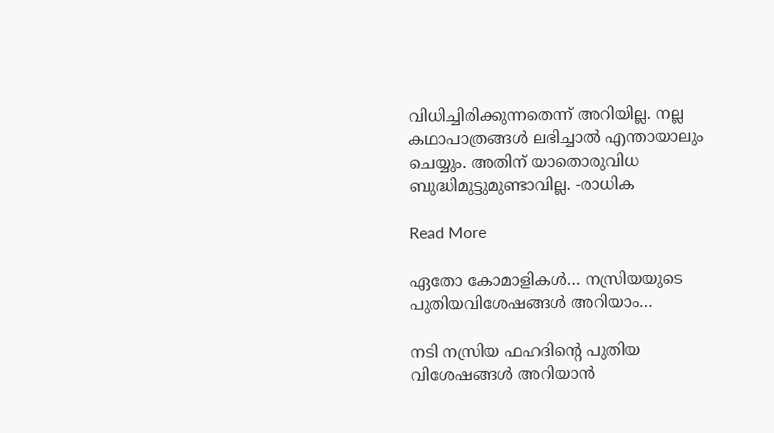വിധിച്ചിരിക്കുന്നതെന്ന് അറിയില്ല. നല്ല കഥാപാത്രങ്ങൾ ലഭിച്ചാൽ എന്തായാലും ചെയ്യും. അതിന് യാതൊരുവിധ ബുദ്ധിമുട്ടുമുണ്ടാവില്ല. -രാധിക

Read More

ഏതോ കോമാളികൾ… നസ്രിയയുടെ പുതിയവിശേഷങ്ങൾ അറിയാം…

നടി നസ്രിയ ഫഹദിന്‍റെ പുതിയ വിശേഷങ്ങൾ അറിയാൻ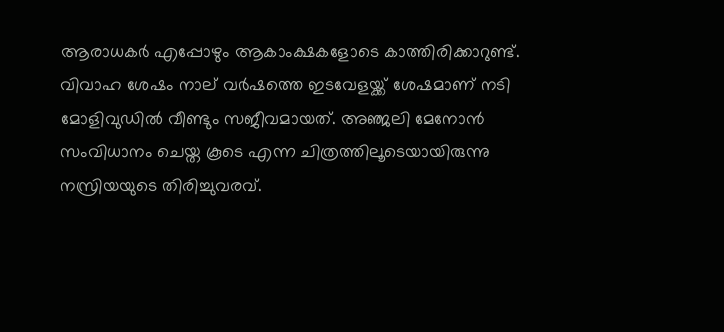ആരാധകർ എപ്പോഴും ആകാംക്ഷകളോടെ കാത്തിരിക്കാറുണ്ട്. വിവാഹ ശേഷം നാല് വർഷത്തെ ഇടവേളയ്ക്ക് ശേഷമാണ് നടി മോളിവുഡിൽ വീണ്ടും സജീവമായത്. അഞ്ജലി മേനോൻ സംവിധാനം ചെയ്ത കൂടെ എന്ന ചിത്രത്തിലൂടെയായിരുന്നു നസ്രിയയുടെ തിരിച്ചുവരവ്.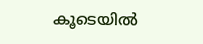കൂടെയിൽ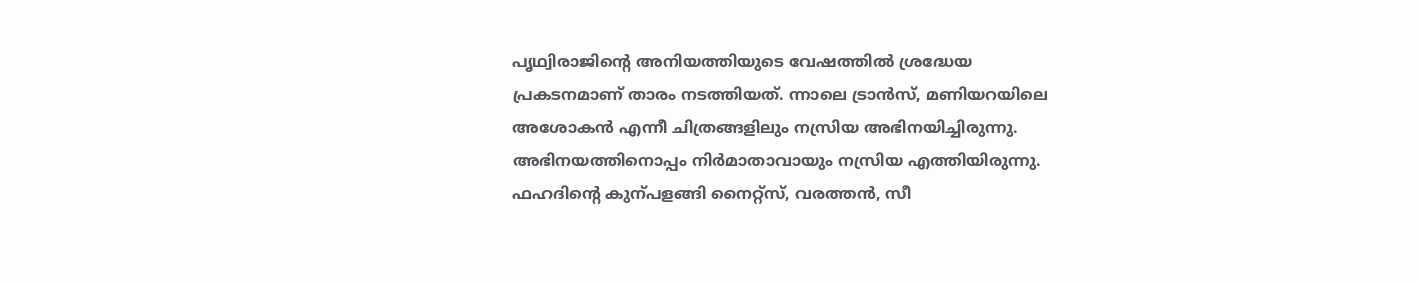പൃഥ്വിരാജിന്‍റെ അനിയത്തിയുടെ വേഷത്തിൽ ശ്രദ്ധേയ പ്രകടനമാണ് താരം നടത്തിയത്. ന്നാലെ ട്രാൻസ്, മണിയറയിലെ അശോകൻ എന്നീ ചിത്രങ്ങളിലും നസ്രിയ അഭിനയിച്ചിരുന്നു. അഭിനയത്തിനൊപ്പം നിർമാതാവായും നസ്രിയ എത്തിയിരുന്നു. ഫഹദിന്‍റെ കുന്പളങ്ങി നൈറ്റ്സ്, വരത്തൻ, സീ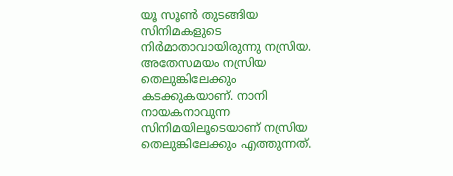യൂ സൂണ്‍ തുടങ്ങിയ സിനിമകളുടെ നിർമാതാവായിരുന്നു നസ്രിയ. അതേസമയം നസ്രിയ തെലുങ്കിലേക്കും കടക്കുകയാണ്. നാനി നായകനാവുന്ന സിനിമയിലൂടെയാണ് നസ്രിയ തെലുങ്കിലേക്കും എത്തുന്നത്.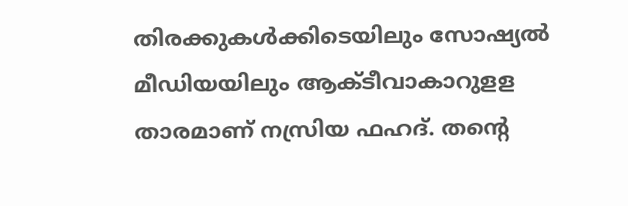തിരക്കുകൾക്കിടെയിലും സോഷ്യൽ മീഡിയയിലും ആക്ടീവാകാറുളള താരമാണ് നസ്രിയ ഫഹദ്. തന്‍റെ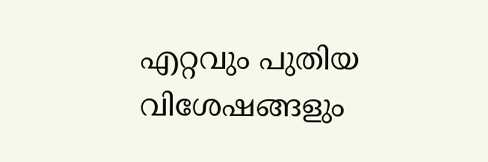എറ്റവും പുതിയ വിശേഷങ്ങളും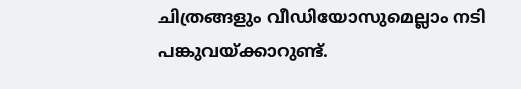ചിത്രങ്ങളും വീഡിയോസുമെല്ലാം നടി പങ്കുവയ്ക്കാറുണ്ട്.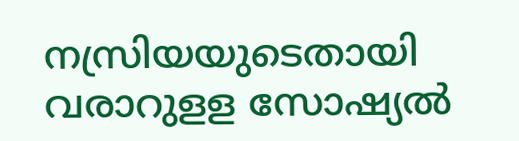നസ്രിയയുടെതായി വരാറുളള സോഷ്യൽ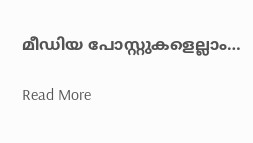മീഡിയ പോസ്റ്റുകളെല്ലാം…

Read More